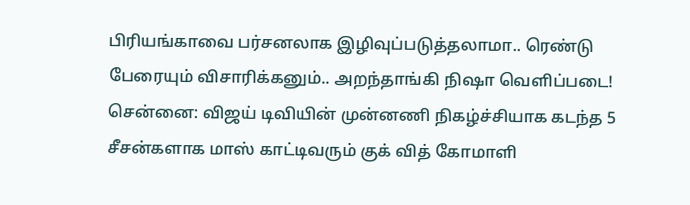பிரியங்காவை பர்சனலாக இழிவுப்படுத்தலாமா.. ரெண்டு பேரையும் விசாரிக்கனும்.. அறந்தாங்கி நிஷா வெளிப்படை!
சென்னை: விஜய் டிவியின் முன்னணி நிகழ்ச்சியாக கடந்த 5 சீசன்களாக மாஸ் காட்டிவரும் குக் வித் கோமாளி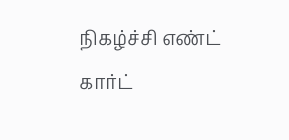நிகழ்ச்சி எண்ட் கார்ட்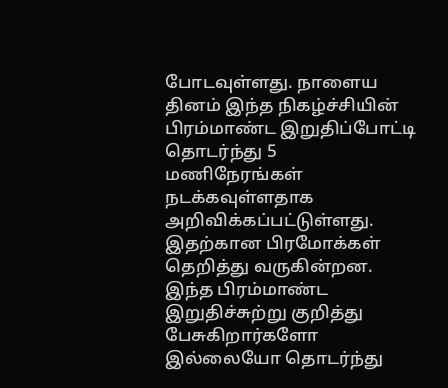போடவுள்ளது. நாளைய தினம் இந்த நிகழ்ச்சியின் பிரம்மாண்ட இறுதிப்போட்டி தொடர்ந்து 5 மணிநேரங்கள் நடக்கவுள்ளதாக அறிவிக்கப்பட்டுள்ளது. இதற்கான பிரமோக்கள் தெறித்து வருகின்றன.
இந்த பிரம்மாண்ட இறுதிச்சுற்று குறித்து பேசுகிறார்களோ இல்லையோ தொடர்ந்து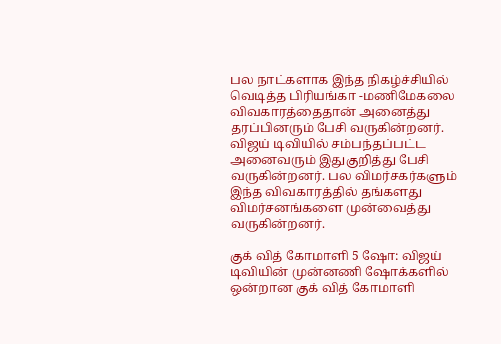பல நாட்களாக இந்த நிகழ்ச்சியில் வெடித்த பிரியங்கா -மணிமேகலை விவகாரத்தைதான் அனைத்து தரப்பினரும் பேசி வருகின்றனர். விஜய் டிவியில் சம்பந்தப்பட்ட அனைவரும் இதுகுறித்து பேசி வருகின்றனர். பல விமர்சகர்களும் இந்த விவகாரத்தில் தங்களது விமர்சனங்களை முன்வைத்து வருகின்றனர்.

குக் வித் கோமாளி 5 ஷோ: விஜய் டிவியின் முன்னணி ஷோக்களில் ஒன்றான குக் வித் கோமாளி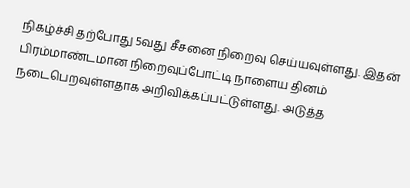நிகழ்ச்சி தற்போது 5வது சீசனை நிறைவு செய்யவுள்ளது. இதன் பிரம்மாண்டமான நிறைவுப்போட்டி நாளைய தினம் நடைபெறவுள்ளதாக அறிவிக்கப்பட்டுள்ளது. அடுத்த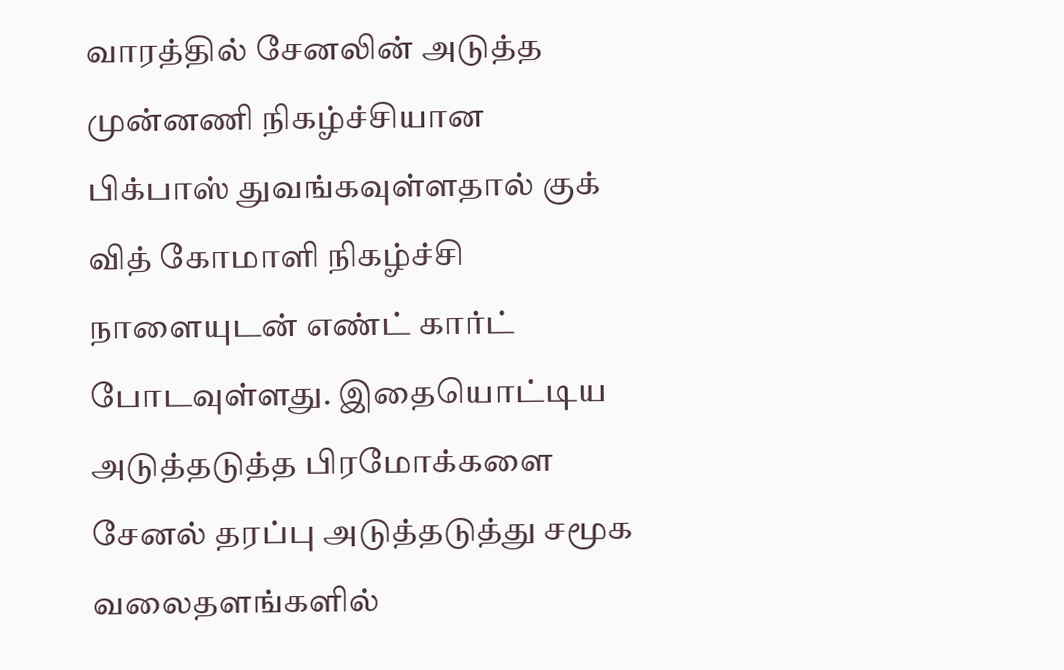வாரத்தில் சேனலின் அடுத்த முன்னணி நிகழ்ச்சியான பிக்பாஸ் துவங்கவுள்ளதால் குக் வித் கோமாளி நிகழ்ச்சி நாளையுடன் எண்ட் கார்ட் போடவுள்ளது. இதையொட்டிய அடுத்தடுத்த பிரமோக்களை சேனல் தரப்பு அடுத்தடுத்து சமூக வலைதளங்களில்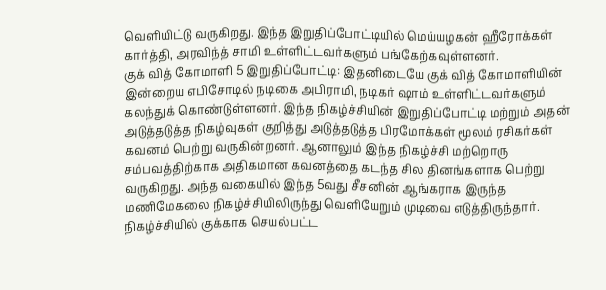வெளியிட்டு வருகிறது. இந்த இறுதிப்போட்டியில் மெய்யழகன் ஹீரோக்கள் கார்த்தி, அரவிந்த் சாமி உள்ளிட்டவர்களும் பங்கேற்கவுள்ளனர்.
குக் வித் கோமாளி 5 இறுதிப்போட்டி: இதனிடையே குக் வித் கோமாளியின் இன்றைய எபிசோடில் நடிகை அபிராமி, நடிகர் ஷாம் உள்ளிட்டவர்களும் கலந்துக் கொண்டுள்ளனர். இந்த நிகழ்ச்சியின் இறுதிப்போட்டி மற்றும் அதன் அடுத்தடுத்த நிகழ்வுகள் குறித்து அடுத்தடுத்த பிரமோக்கள் மூலம் ரசிகர்கள் கவனம் பெற்று வருகின்றனர். ஆனாலும் இந்த நிகழ்ச்சி மற்றொரு சம்பவத்திற்காக அதிகமான கவனத்தை கடந்த சில தினங்களாக பெற்று வருகிறது. அந்த வகையில் இந்த 5வது சீசனின் ஆங்கராக இருந்த மணிமேகலை நிகழ்ச்சியிலிருந்து வெளியேறும் முடிவை எடுத்திருந்தார். நிகழ்ச்சியில் குக்காக செயல்பட்ட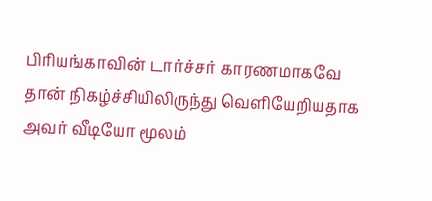பிரியங்காவின் டார்ச்சர் காரணமாகவே தான் நிகழ்ச்சியிலிருந்து வெளியேறியதாக அவர் வீடியோ மூலம்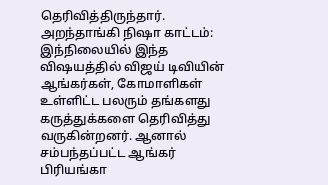தெரிவித்திருந்தார்.
அறந்தாங்கி நிஷா காட்டம்: இந்நிலையில் இந்த விஷயத்தில் விஜய் டிவியின் ஆங்கர்கள், கோமாளிகள் உள்ளிட்ட பலரும் தங்களது கருத்துக்களை தெரிவித்து வருகின்றனர். ஆனால் சம்பந்தப்பட்ட ஆங்கர் பிரியங்கா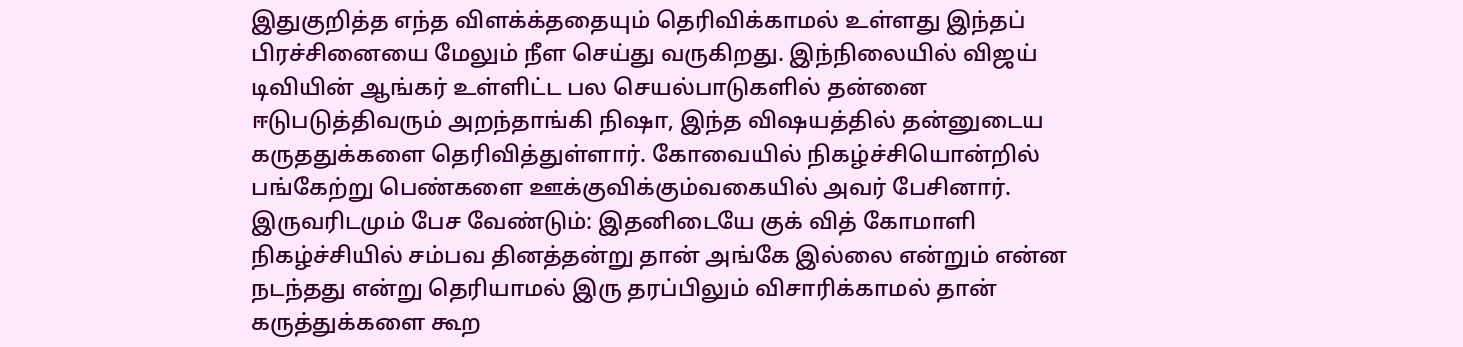இதுகுறித்த எந்த விளக்க்ததையும் தெரிவிக்காமல் உள்ளது இந்தப் பிரச்சினையை மேலும் நீள செய்து வருகிறது. இந்நிலையில் விஜய் டிவியின் ஆங்கர் உள்ளிட்ட பல செயல்பாடுகளில் தன்னை ஈடுபடுத்திவரும் அறந்தாங்கி நிஷா, இந்த விஷயத்தில் தன்னுடைய கருததுக்களை தெரிவித்துள்ளார். கோவையில் நிகழ்ச்சியொன்றில் பங்கேற்று பெண்களை ஊக்குவிக்கும்வகையில் அவர் பேசினார்.
இருவரிடமும் பேச வேண்டும்: இதனிடையே குக் வித் கோமாளி நிகழ்ச்சியில் சம்பவ தினத்தன்று தான் அங்கே இல்லை என்றும் என்ன நடந்தது என்று தெரியாமல் இரு தரப்பிலும் விசாரிக்காமல் தான் கருத்துக்களை கூற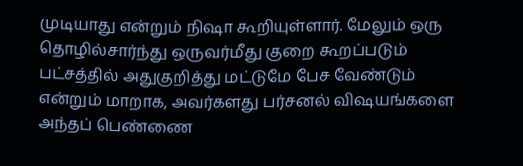முடியாது என்றும் நிஷா கூறியுள்ளார். மேலும் ஒரு தொழில்சார்ந்து ஒருவர்மீது குறை கூறப்படும் பட்சத்தில் அதுகுறித்து மட்டுமே பேச வேண்டும் என்றும் மாறாக, அவர்களது பர்சனல் விஷயங்களை அந்தப் பெண்ணை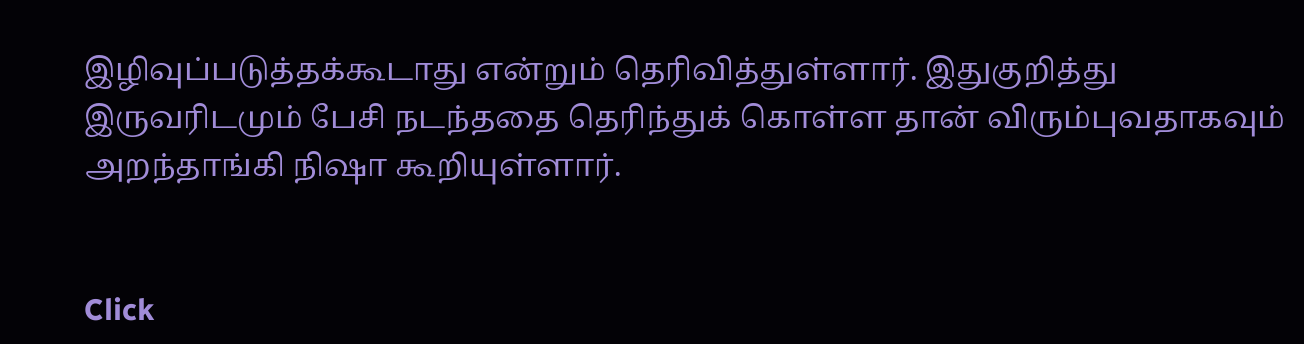இழிவுப்படுத்தக்கூடாது என்றும் தெரிவித்துள்ளார். இதுகுறித்து இருவரிடமும் பேசி நடந்ததை தெரிந்துக் கொள்ள தான் விரும்புவதாகவும் அறந்தாங்கி நிஷா கூறியுள்ளார்.


Click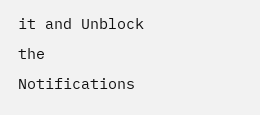it and Unblock the Notifications